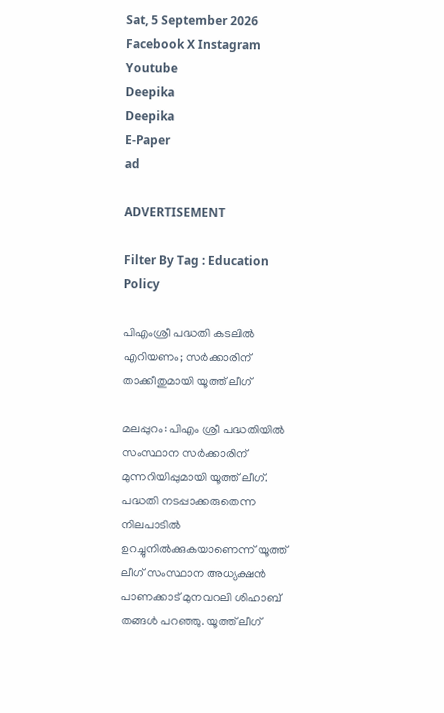Sat, 5 September 2026
Facebook X Instagram Youtube
Deepika
Deepika
E-Paper
ad

ADVERTISEMENT

Filter By Tag : Education Policy

പിഎംശ്രീ പദ്ധതി കടലിൽ എറിയണം; സർക്കാരിന് താക്കീതുമായി യൂത്ത് ലീഗ്

മലപ്പുറം: പിഎം ശ്രീ പദ്ധതിയിൽ സംസ്ഥാന സർക്കാരിന് മുന്നറിയിപ്പുമായി യൂത്ത് ലീഗ്. പദ്ധതി നടപ്പാക്കരുതെന്ന നിലപാടിൽ ഉറച്ചുനിൽക്കുകയാണെന്ന് യൂത്ത് ലീഗ് സംസ്ഥാന അധ്യക്ഷൻ പാണക്കാട് മുനവറലി ശിഹാബ് തങ്ങൾ പറഞ്ഞു. യൂത്ത് ലീഗ്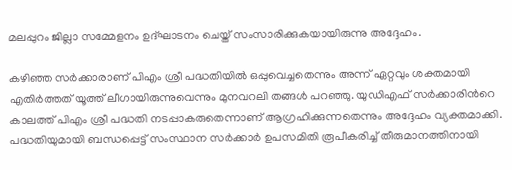മലപ്പുറം ജില്ലാ സമ്മേളനം ഉദ്ഘാടനം ചെയ്ത് സംസാരിക്കുകയായിരുന്നു അദ്ദേഹം.

കഴിഞ്ഞ സർക്കാരാണ് പിഎം ശ്രീ പദ്ധതിയിൽ ഒപ്പുവെച്ചതെന്നും അന്ന് ഏറ്റവും ശക്തമായി എതിർത്തത് യൂത്ത് ലീഗായിരുന്നുവെന്നും മുനവറലി തങ്ങൾ പറഞ്ഞു. യുഡിഎഫ് സർക്കാരിന്‍റെ കാലത്ത് പിഎം ശ്രീ പദ്ധതി നടപ്പാകരുതെന്നാണ് ആഗ്രഹിക്കുന്നതെന്നും അദ്ദേഹം വ്യക്തമാക്കി. പദ്ധതിയുമായി ബന്ധപ്പെട്ട് സംസ്ഥാന സർക്കാർ ഉപസമിതി രൂപീകരിച്ച് തീരുമാനത്തിനായി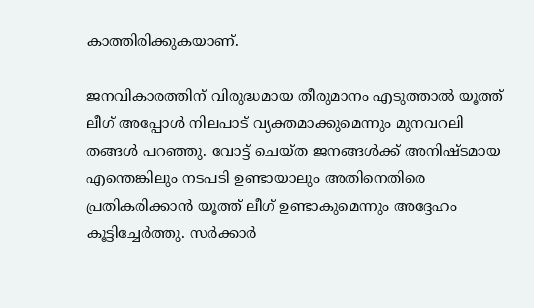കാത്തിരിക്കുകയാണ്.

ജനവികാരത്തിന് വിരുദ്ധമായ തീരുമാനം എടുത്താൽ യൂത്ത് ലീഗ് അപ്പോൾ നിലപാട് വ്യക്തമാക്കുമെന്നും മുനവറലി തങ്ങൾ പറഞ്ഞു. വോട്ട് ചെയ്ത ജനങ്ങൾക്ക് അനിഷ്ടമായ എന്തെങ്കിലും നടപടി ഉണ്ടായാലും അതിനെതിരെ പ്രതികരിക്കാൻ യൂത്ത് ലീഗ് ഉണ്ടാകുമെന്നും അദ്ദേഹം കൂട്ടിച്ചേർത്തു. സർക്കാർ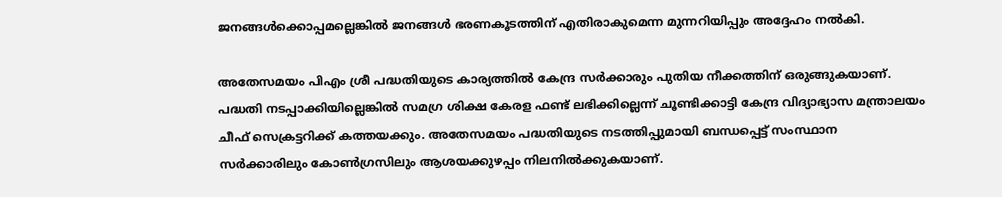ജനങ്ങൾക്കൊപ്പമല്ലെങ്കിൽ ജനങ്ങൾ ഭരണകൂടത്തിന് എതിരാകുമെന്ന മുന്നറിയിപ്പും അദ്ദേഹം നൽകി.

അതേസമയം പിഎം ശ്രീ പദ്ധതിയുടെ കാര്യത്തിൽ കേന്ദ്ര സർക്കാരും പുതിയ നീക്കത്തിന് ഒരുങ്ങുകയാണ്. പദ്ധതി നടപ്പാക്കിയില്ലെങ്കിൽ സമഗ്ര ശിക്ഷ കേരള ഫണ്ട് ലഭിക്കില്ലെന്ന് ചൂണ്ടിക്കാട്ടി കേന്ദ്ര വിദ്യാഭ്യാസ മന്ത്രാലയം ചീഫ് സെക്രട്ടറിക്ക് കത്തയക്കും. അതേസമയം പദ്ധതിയുടെ നടത്തിപ്പുമായി ബന്ധപ്പെട്ട് സംസ്ഥാന സർക്കാരിലും കോൺഗ്രസിലും ആശയക്കുഴപ്പം നിലനിൽക്കുകയാണ്.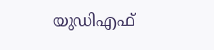യുഡിഎഫ്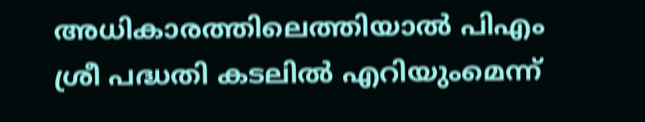അധികാരത്തിലെത്തിയാൽ പിഎം ശ്രീ പദ്ധതി കടലിൽ എറിയുംമെന്ന്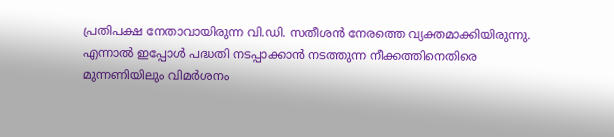പ്രതിപക്ഷ നേതാവായിരുന്ന വി.ഡി. സതീശൻ നേരത്തെ വ്യക്തമാക്കിയിരുന്നു. എന്നാൽ ഇപ്പോൾ പദ്ധതി നടപ്പാക്കാൻ നടത്തുന്ന നീക്കത്തിനെതിരെ മുന്നണിയിലും വിമർശനം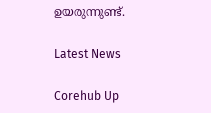ഉയരുന്നുണ്ട്.

Latest News

Corehub Up